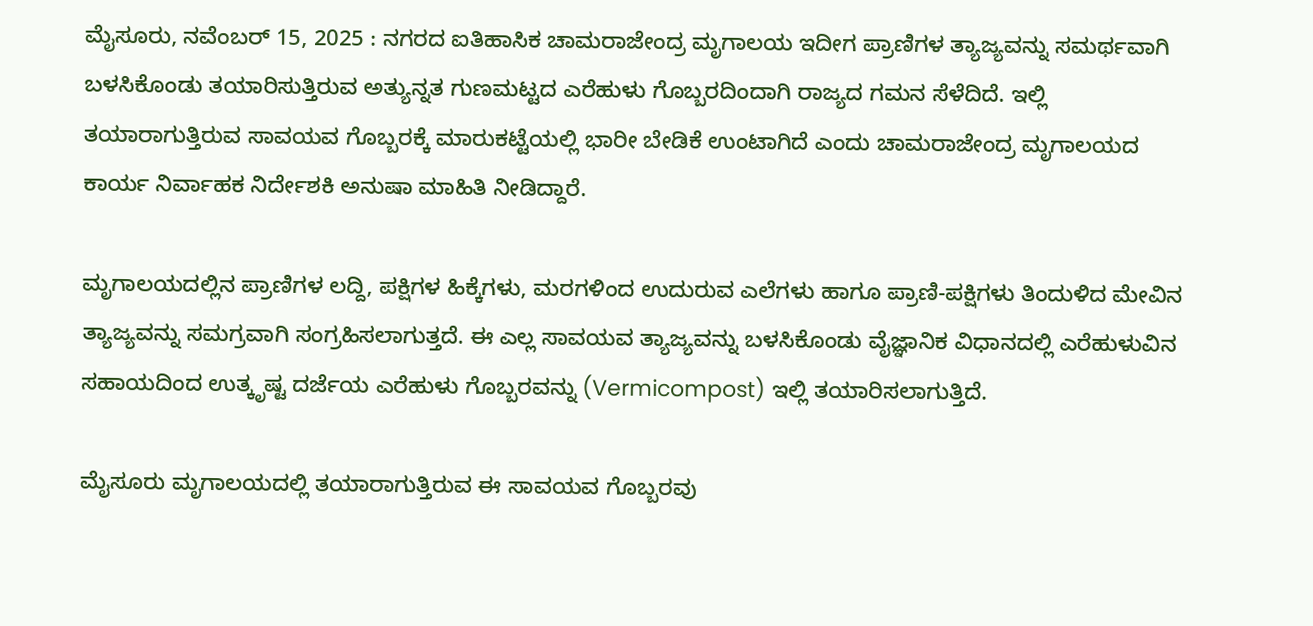ಮೈಸೂರು, ನವೆಂಬರ್ 15, 2025 : ನಗರದ ಐತಿಹಾಸಿಕ ಚಾಮರಾಜೇಂದ್ರ ಮೃಗಾಲಯ ಇದೀಗ ಪ್ರಾಣಿಗಳ ತ್ಯಾಜ್ಯವನ್ನು ಸಮರ್ಥವಾಗಿ ಬಳಸಿಕೊಂಡು ತಯಾರಿಸುತ್ತಿರುವ ಅತ್ಯುನ್ನತ ಗುಣಮಟ್ಟದ ಎರೆಹುಳು ಗೊಬ್ಬರದಿಂದಾಗಿ ರಾಜ್ಯದ ಗಮನ ಸೆಳೆದಿದೆ. ಇಲ್ಲಿ ತಯಾರಾಗುತ್ತಿರುವ ಸಾವಯವ ಗೊಬ್ಬರಕ್ಕೆ ಮಾರುಕಟ್ಟೆಯಲ್ಲಿ ಭಾರೀ ಬೇಡಿಕೆ ಉಂಟಾಗಿದೆ ಎಂದು ಚಾಮರಾಜೇಂದ್ರ ಮೃಗಾಲಯದ ಕಾರ್ಯ ನಿರ್ವಾಹಕ ನಿರ್ದೇಶಕಿ ಅನುಷಾ ಮಾಹಿತಿ ನೀಡಿದ್ದಾರೆ.

ಮೃಗಾಲಯದಲ್ಲಿನ ಪ್ರಾಣಿಗಳ ಲದ್ದಿ, ಪಕ್ಷಿಗಳ ಹಿಕ್ಕೆಗಳು, ಮರಗಳಿಂದ ಉದುರುವ ಎಲೆಗಳು ಹಾಗೂ ಪ್ರಾಣಿ-ಪಕ್ಷಿಗಳು ತಿಂದುಳಿದ ಮೇವಿನ ತ್ಯಾಜ್ಯವನ್ನು ಸಮಗ್ರವಾಗಿ ಸಂಗ್ರಹಿಸಲಾಗುತ್ತದೆ. ಈ ಎಲ್ಲ ಸಾವಯವ ತ್ಯಾಜ್ಯವನ್ನು ಬಳಸಿಕೊಂಡು ವೈಜ್ಞಾನಿಕ ವಿಧಾನದಲ್ಲಿ ಎರೆಹುಳುವಿನ ಸಹಾಯದಿಂದ ಉತ್ಕೃಷ್ಟ ದರ್ಜೆಯ ಎರೆಹುಳು ಗೊಬ್ಬರವನ್ನು (Vermicompost) ಇಲ್ಲಿ ತಯಾರಿಸಲಾಗುತ್ತಿದೆ.

ಮೈಸೂರು ಮೃಗಾಲಯದಲ್ಲಿ ತಯಾರಾಗುತ್ತಿರುವ ಈ ಸಾವಯವ ಗೊಬ್ಬರವು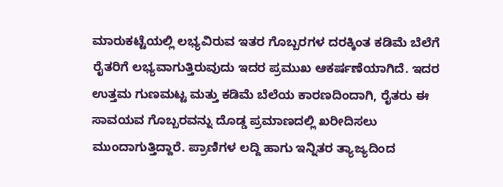ಮಾರುಕಟ್ಟೆಯಲ್ಲಿ ಲಭ್ಯವಿರುವ ಇತರ ಗೊಬ್ಬರಗಳ ದರಕ್ಕಿಂತ ಕಡಿಮೆ ಬೆಲೆಗೆ ರೈತರಿಗೆ ಲಭ್ಯವಾಗುತ್ತಿರುವುದು ಇದರ ಪ್ರಮುಖ ಆಕರ್ಷಣೆಯಾಗಿದೆ. ಇದರ ಉತ್ತಮ ಗುಣಮಟ್ಟ ಮತ್ತು ಕಡಿಮೆ ಬೆಲೆಯ ಕಾರಣದಿಂದಾಗಿ, ರೈತರು ಈ ಸಾವಯವ ಗೊಬ್ಬರವನ್ನು ದೊಡ್ಡ ಪ್ರಮಾಣದಲ್ಲಿ ಖರೀದಿಸಲು ಮುಂದಾಗುತ್ತಿದ್ದಾರೆ. ಪ್ರಾಣಿಗಳ ಲದ್ದಿ ಹಾಗು ಇನ್ನಿತರ ತ್ಯಾಜ್ಯದಿಂದ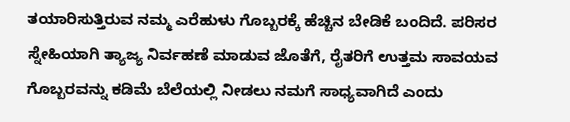ತಯಾರಿಸುತ್ತಿರುವ ನಮ್ಮ ಎರೆಹುಳು ಗೊಬ್ಬರಕ್ಕೆ ಹೆಚ್ಚಿನ ಬೇಡಿಕೆ ಬಂದಿದೆ. ಪರಿಸರ ಸ್ನೇಹಿಯಾಗಿ ತ್ಯಾಜ್ಯ ನಿರ್ವಹಣೆ ಮಾಡುವ ಜೊತೆಗೆ, ರೈತರಿಗೆ ಉತ್ತಮ ಸಾವಯವ ಗೊಬ್ಬರವನ್ನು ಕಡಿಮೆ ಬೆಲೆಯಲ್ಲಿ ನೀಡಲು ನಮಗೆ ಸಾಧ್ಯವಾಗಿದೆ ಎಂದು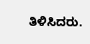ತಿಳಿಸಿದರು.